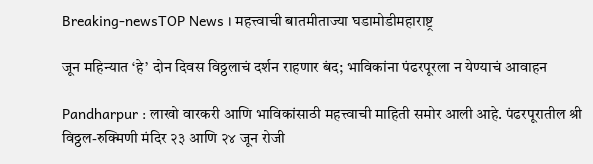Breaking-newsTOP News । महत्त्वाची बातमीताज्या घडामोडीमहाराष्ट्र

जून महिन्यात ‘हे’ दोन दिवस विठ्ठलाचं दर्शन राहणार बंद; भाविकांना पंढरपूरला न येण्याचं आवाहन

Pandharpur : लाखो वारकरी आणि भाविकांसाठी महत्त्वाची माहिती समोर आली आहे. पंढरपूरातील श्री विठ्ठल-रुक्मिणी मंदिर २३ आणि २४ जून रोजी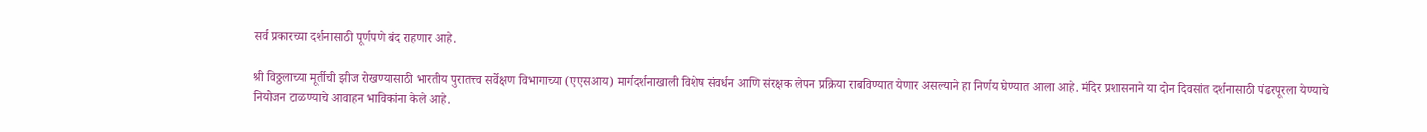सर्व प्रकारच्या दर्शनासाठी पूर्णपणे बंद राहणार आहे.

श्री विठ्ठलाच्या मूर्तीची झीज रोखण्यासाठी भारतीय पुरातत्त्व सर्वेक्षण विभागाच्या (एएसआय) मार्गदर्शनाखाली विशेष संवर्धन आणि संरक्षक लेपन प्रक्रिया राबविण्यात येणार असल्याने हा निर्णय घेण्यात आला आहे. मंदिर प्रशासनाने या दोन दिवसांत दर्शनासाठी पंढरपूरला येण्याचे नियोजन टाळण्याचे आवाहन भाविकांना केले आहे.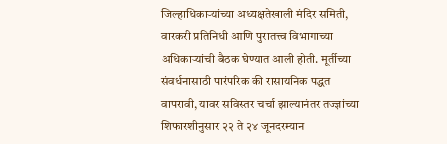जिल्हाधिकाऱ्यांच्या अध्यक्षतेखाली मंदिर समिती, वारकरी प्रतिनिधी आणि पुरातत्त्व विभागाच्या अधिकाऱ्यांची बैठक घेण्यात आली होती. मूर्तीच्या संवर्धनासाठी पारंपरिक की रासायनिक पद्धत वापरावी, यावर सविस्तर चर्चा झाल्यानंतर तज्ज्ञांच्या शिफारशीनुसार २२ ते २४ जूनदरम्यान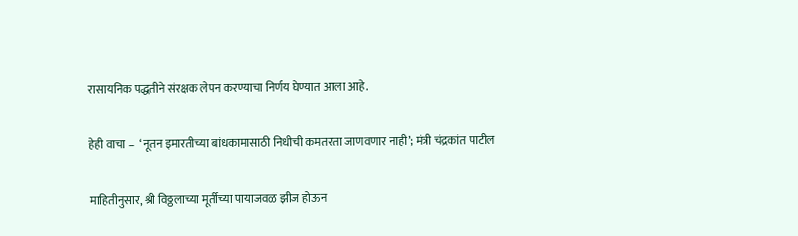रासायनिक पद्धतीने संरक्षक लेपन करण्याचा निर्णय घेण्यात आला आहे.

हेही वाचा –  ‘नूतन इमारतीच्या बांधकामासाठी निधीची कमतरता जाणवणार नाही’; मंत्री चंद्रकांत पाटील

माहितीनुसार, श्री विठ्ठलाच्या मूर्तीच्या पायाजवळ झीज होऊन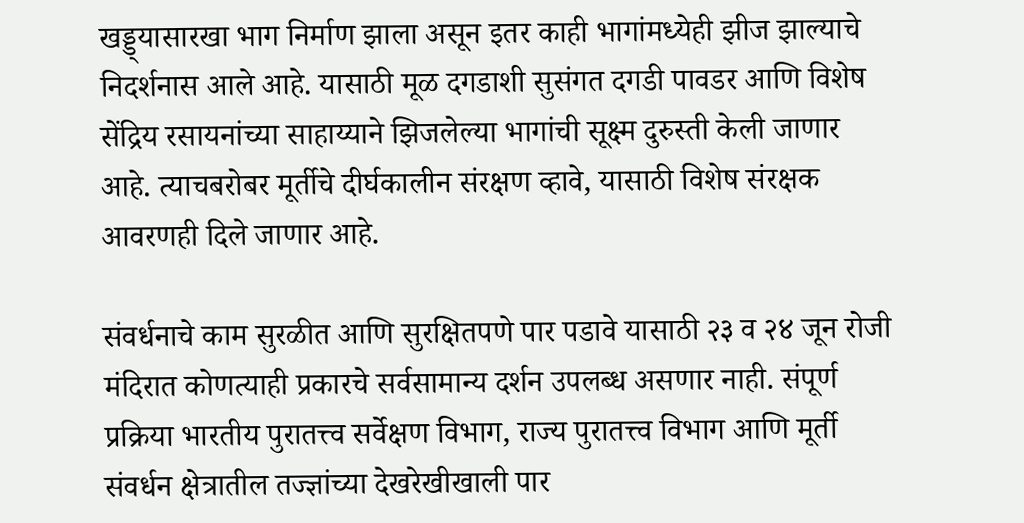खड्ड्यासारखा भाग निर्माण झाला असून इतर काही भागांमध्येही झीज झाल्याचे निदर्शनास आले आहे. यासाठी मूळ दगडाशी सुसंगत दगडी पावडर आणि विशेष सेंद्रिय रसायनांच्या साहाय्याने झिजलेल्या भागांची सूक्ष्म दुरुस्ती केली जाणार आहे. त्याचबरोबर मूर्तीचे दीर्घकालीन संरक्षण व्हावे, यासाठी विशेष संरक्षक आवरणही दिले जाणार आहे.

संवर्धनाचे काम सुरळीत आणि सुरक्षितपणे पार पडावे यासाठी २३ व २४ जून रोजी मंदिरात कोणत्याही प्रकारचे सर्वसामान्य दर्शन उपलब्ध असणार नाही. संपूर्ण प्रक्रिया भारतीय पुरातत्त्व सर्वेक्षण विभाग, राज्य पुरातत्त्व विभाग आणि मूर्ती संवर्धन क्षेत्रातील तज्ज्ञांच्या देखरेखीखाली पार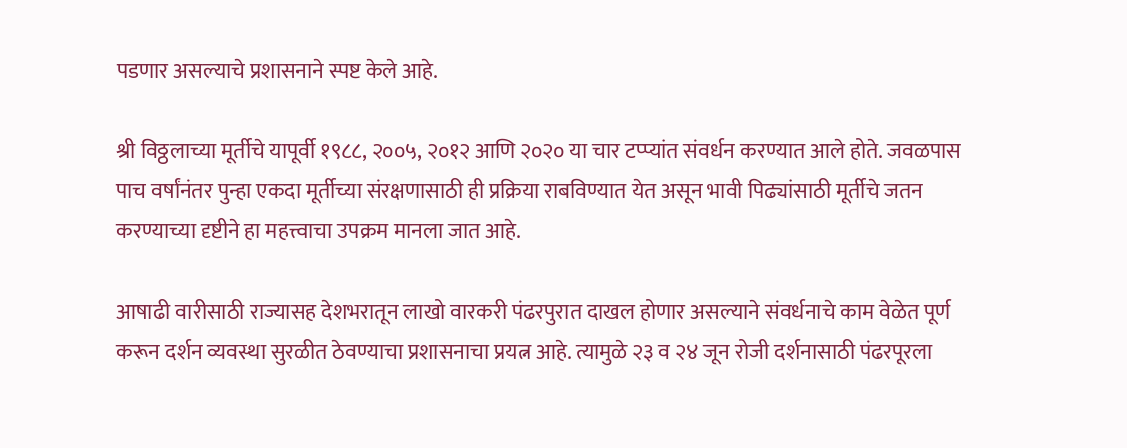पडणार असल्याचे प्रशासनाने स्पष्ट केले आहे.

श्री विठ्ठलाच्या मूर्तीचे यापूर्वी १९८८, २००५, २०१२ आणि २०२० या चार टप्प्यांत संवर्धन करण्यात आले होते. जवळपास पाच वर्षांनंतर पुन्हा एकदा मूर्तीच्या संरक्षणासाठी ही प्रक्रिया राबविण्यात येत असून भावी पिढ्यांसाठी मूर्तीचे जतन करण्याच्या दृष्टीने हा महत्त्वाचा उपक्रम मानला जात आहे.

आषाढी वारीसाठी राज्यासह देशभरातून लाखो वारकरी पंढरपुरात दाखल होणार असल्याने संवर्धनाचे काम वेळेत पूर्ण करून दर्शन व्यवस्था सुरळीत ठेवण्याचा प्रशासनाचा प्रयत्न आहे. त्यामुळे २३ व २४ जून रोजी दर्शनासाठी पंढरपूरला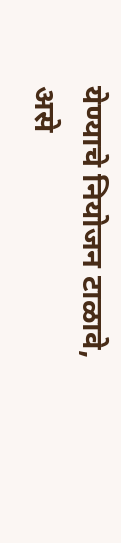येण्याचे नियोजन टाळावे, असे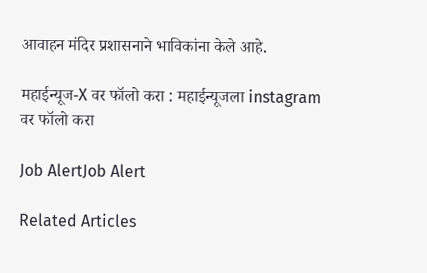आवाहन मंदिर प्रशासनाने भाविकांना केले आहे.

महाईन्यूज-X वर फॉलो करा : महाईन्यूजला instagram वर फॉलो करा

Job AlertJob Alert

Related Articles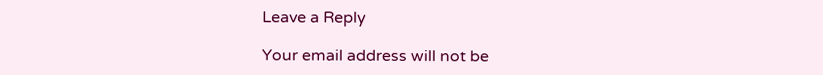Leave a Reply

Your email address will not be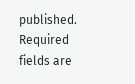published. Required fields are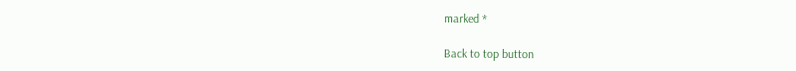marked *

Back to top button